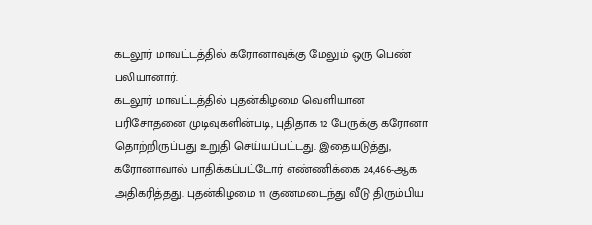கடலூர் மாவட்டத்தில் கரோனாவுக்கு மேலும் ஒரு பெண் பலியானார்.
கடலூர் மாவட்டத்தில் புதன்கிழமை வெளியான பரிசோதனை முடிவுகளின்படி, புதிதாக 12 பேருக்கு கரோனா தொற்றிருப்பது உறுதி செய்யப்பட்டது. இதையடுத்து, கரோனாவால் பாதிக்கப்பட்டோர் எண்ணிக்கை 24,466-ஆக அதிகரித்தது. புதன்கிழமை 11 குணமடைந்து வீடு திரும்பிய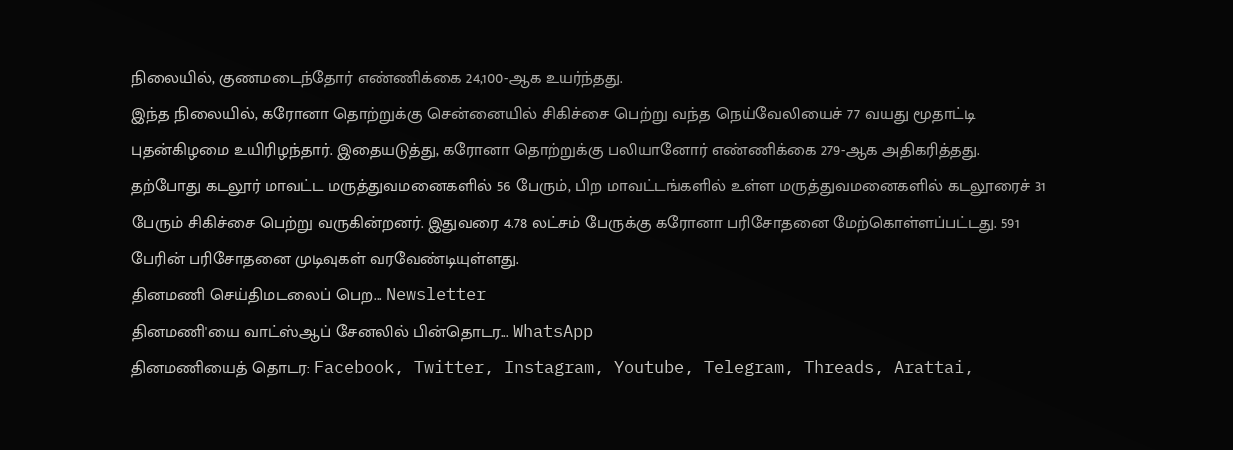நிலையில், குணமடைந்தோர் எண்ணிக்கை 24,100-ஆக உயர்ந்தது.
இந்த நிலையில், கரோனா தொற்றுக்கு சென்னையில் சிகிச்சை பெற்று வந்த நெய்வேலியைச் 77 வயது மூதாட்டி புதன்கிழமை உயிரிழந்தார். இதையடுத்து, கரோனா தொற்றுக்கு பலியானோர் எண்ணிக்கை 279-ஆக அதிகரித்தது.
தற்போது கடலூர் மாவட்ட மருத்துவமனைகளில் 56 பேரும், பிற மாவட்டங்களில் உள்ள மருத்துவமனைகளில் கடலூரைச் 31 பேரும் சிகிச்சை பெற்று வருகின்றனர். இதுவரை 4.78 லட்சம் பேருக்கு கரோனா பரிசோதனை மேற்கொள்ளப்பட்டது. 591 பேரின் பரிசோதனை முடிவுகள் வரவேண்டியுள்ளது.
தினமணி செய்திமடலைப் பெற... Newsletter
தினமணி'யை வாட்ஸ்ஆப் சேனலில் பின்தொடர... WhatsApp
தினமணியைத் தொடர: Facebook, Twitter, Instagram, Youtube, Telegram, Threads, Arattai,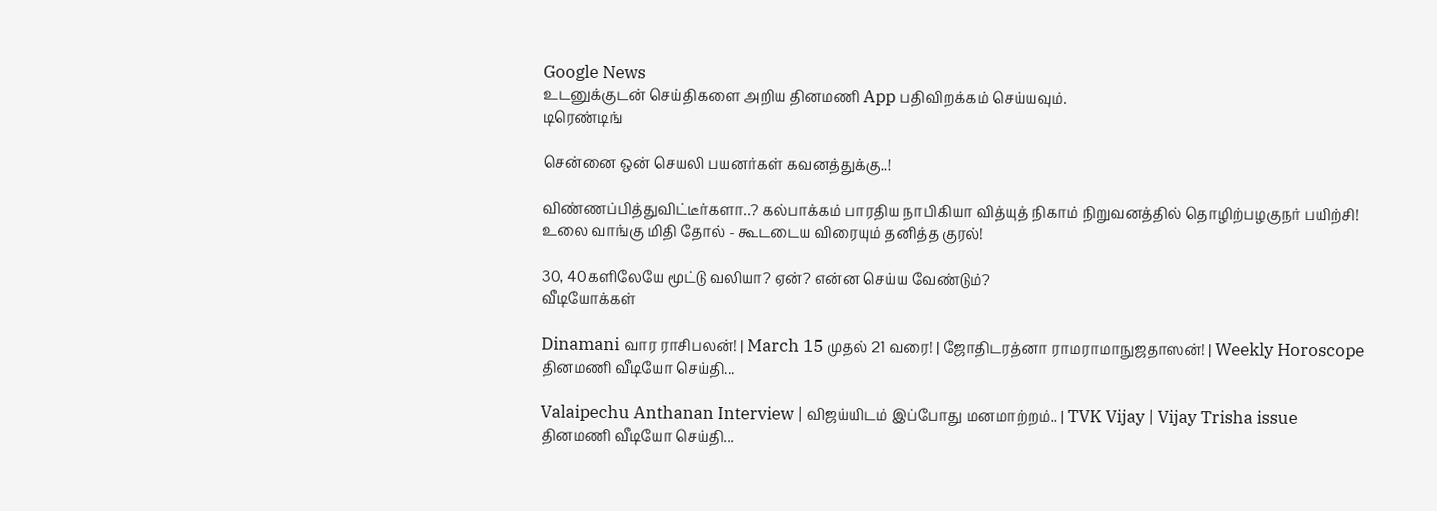Google News
உடனுக்குடன் செய்திகளை அறிய தினமணி App பதிவிறக்கம் செய்யவும்.
டிரெண்டிங்

சென்னை ஒன் செயலி பயனர்கள் கவனத்துக்கு..!

விண்ணப்பித்துவிட்டீர்களா..? கல்பாக்கம் பாரதிய நாபிகியா வித்யுத் நிகாம் நிறுவனத்தில் தொழிற்பழகுநர் பயிற்சி!
உலை வாங்கு மிதி தோல் - கூடடைய விரையும் தனித்த குரல்!

30, 40களிலேயே மூட்டு வலியா? ஏன்? என்ன செய்ய வேண்டும்?
வீடியோக்கள்

Dinamani வார ராசிபலன்! | March 15 முதல் 21 வரை! | ஜோதிடரத்னா ராமராமாநுஜதாஸன்! | Weekly Horoscope
தினமணி வீடியோ செய்தி...

Valaipechu Anthanan Interview | விஜய்யிடம் இப்போது மனமாற்றம்.. | TVK Vijay | Vijay Trisha issue
தினமணி வீடியோ செய்தி...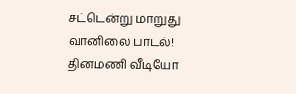சட்டென்று மாறுது வானிலை பாடல்!
தினமணி வீடியோ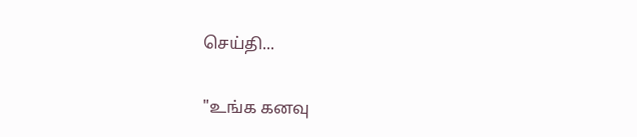செய்தி...

"உங்க கனவு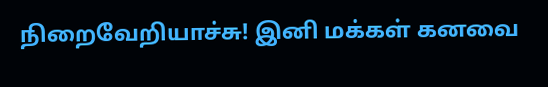நிறைவேறியாச்சு! இனி மக்கள் கனவை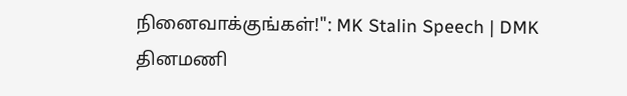நினைவாக்குங்கள்!": MK Stalin Speech | DMK
தினமணி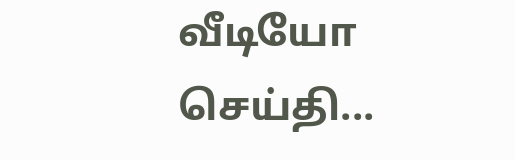வீடியோ செய்தி...